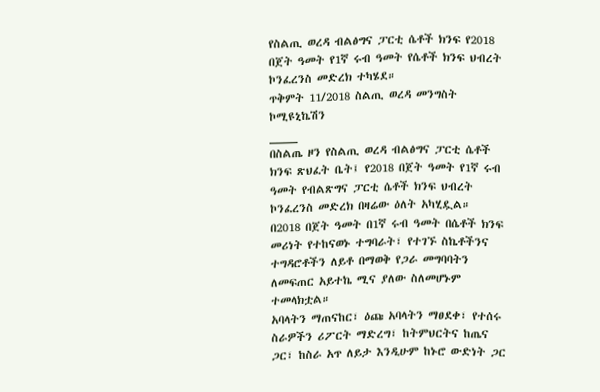የስልጢ ወረዳ ብልፅግና ፓርቲ ሴቶች ክንፍ የ2018 በጀት ዓመት የ1ኛ ሩብ ዓመት የሴቶች ክንፍ ህብረት ኮንፈረንስ መድረክ ተካሄደ።
ጥቅምት 11/2018 ስልጢ ወረዳ መንግስት ኮሚዩኒኬሽን
____
በስልጤ ዞን የስልጢ ወረዳ ብልፅግና ፓርቲ ሴቶች ክንፍ ጽህፈት ቤት፤ የ2018 በጀት ዓመት የ1ኛ ሩብ ዓመት የብልጽግና ፓርቲ ሴቶች ክንፍ ህብረት ኮንፈረንስ መድረክ በዛሬው ዕለት አካሂዷል።
በ2018 በጀት ዓመት በ1ኛ ሩብ ዓመት በሴቶች ክንፍ መሪነት የተከናወኑ ተግባራት፣ የተገኙ ስኬቶችንና ተግዳሮቶችን ለይቶ በማወቅ የጋራ መግባባትን ለመፍጠር አይተኬ ሚና ያለው ስለመሆኑም ተመላክቷል።
አባላትን ማጠናከር፣ ዕጩ አባላትን ማፀደቀ፣ የተሰሩ ስራዎችን ሪፖርት ማድረግ፣ ከትምህርትና ከጤና ጋር፣ ከስራ አጥ ለይታ እንዲሁም ከኑሮ ውድነት ጋር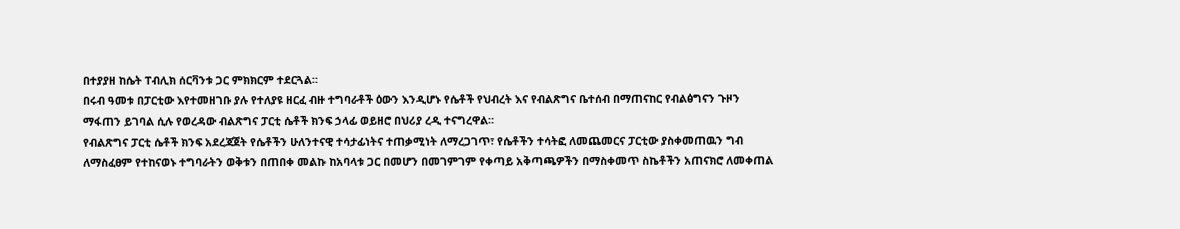በተያያዘ ከሴት ፐብሊክ ሰርቫንቱ ጋር ምክክርም ተደርጓል።
በሩብ ዓመቱ በፓርቲው እየተመዘገቡ ያሉ የተለያዩ ዘርፈ ብዙ ተግባራቶች ዕውን እንዲሆኑ የሴቶች የህብረት እና የብልጽግና ቤተሰብ በማጠናከር የብልፅግናን ጉዞን ማፋጠን ይገባል ሲሉ የወረዳው ብልጽግና ፓርቲ ሴቶች ክንፍ ኃላፊ ወይዘሮ በህሪያ ረዲ ተናግረዋል።
የብልጽግና ፓርቲ ሴቶች ክንፍ አደረጃጀት የሴቶችን ሁለንተናዊ ተሳታፊነትና ተጠቃሚነት ለማረጋገጥ፣ የሴቶችን ተሳትፎ ለመጨመርና ፓርቲው ያስቀመጠዉን ግብ ለማስፈፀም የተከናወኑ ተግባራትን ወቅቱን በጠበቀ መልኩ ከአባላቱ ጋር በመሆን በመገምገም የቀጣይ አቅጣጫዎችን በማስቀመጥ ስኬቶችን አጠናክሮ ለመቀጠል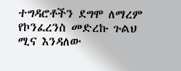ተግዳሮቶችን ደግሞ ለማረም የኮንፈረንስ መድረኩ ጉልህ ሚና እንዳለው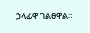ኃላፊዋ ገልፀዋል።